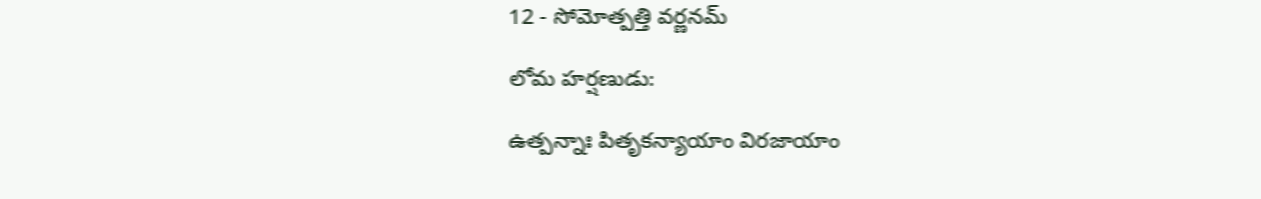12 - సోమోత్పత్తి వర్ణనమ్‌

లోమ హర్షణుడు:

ఉత్పన్నాః పితృకన్యాయాం విరజాయాం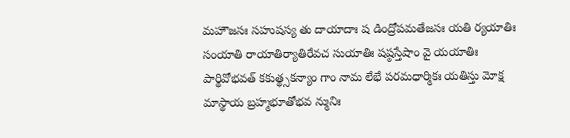మహౌజసః సహుషస్య తు దాయాదాః ష డింద్రోపమతేజసః యతి ర్యయాతిః సంయాతి రాయాతిర్యాతిరేవచ సుయాతిః షష్ఠస్తేషాం వై యయాతిః పార్థివోభవత్‌ కకుత్థ్సకన్యాం గాం నామ లేభే పరమధార్మికః యతిస్తు మోక్ష మాస్థాయ బ్రహ్మభూతోభవ న్మునిః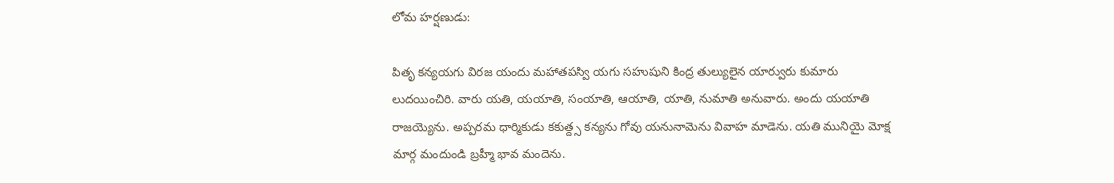లోమ హర్షణుడు:

పితృ కన్యయగు విరజ యందు మహాతపస్వి యగు సహుషుని కింద్ర తుల్యులైన యార్వురు కుమారు లుదయించిరి. వారు యతి, యయాతి, సంయాతి, ఆయాతి, యాతి, నుమాతి అనువారు. అందు యయాతి రాజయ్యెను. అప్పరమ ధార్మికుడు కకుత్ద్స కన్యను గోవు యనునామెను వివాహ మాడెను. యతి మునియై మోక్ష మార్గ మందుండి బ్రహ్మీ భావ మందెను.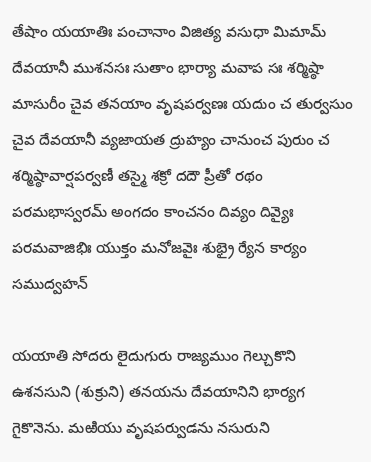తేషాం యయాతిః పంచానాం విజిత్య వసుధా మిమామ్‌ దేవయానీ ముశనసః సుతాం భార్యా మవాప సః శర్మిష్ఠా మాసురీం చైవ తనయాం వృషపర్వణః యదుం చ తుర్వసుం చైవ దేవయానీ వ్యజాయత ద్రుహ్యం చానుంచ పురుం చ శర్మిష్ఠావార్షపర్వణీ తస్మై శక్రో దదౌ ప్రీతో రథం పరమభాస్వరమ్‌ అంగదం కాంచనం దివ్యం దివ్యైః పరమవాజిభిః యుక్తం మనోజవైః శుభ్రై ర్యేన కార్యం సముద్వహన్‌

యయాతి సోదరు లైదుగురు రాజ్యముం గెల్చుకొని ఉశనసుని (శుక్రుని) తనయను దేవయానిని భార్యగ గైకొనెను. మఱియు వృషపర్వుడను నసురుని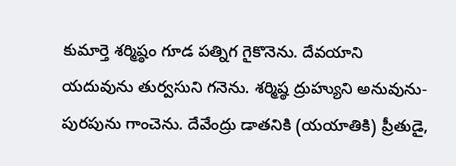కుమార్తె శర్మిష్ఠం గూడ పత్నిగ గైకొనెను. దేవయాని యదువును తుర్వసుని గనెను. శర్మిష్ఠ ద్రుహ్యుని అనువును-పురపును గాంచెను. దేవేంద్రు డాతనికి (యయాతికి) ప్రీతుడై,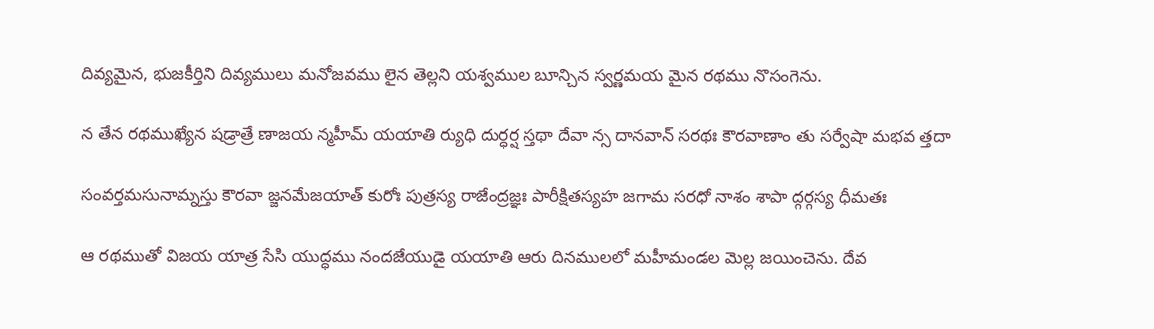దివ్యమైన, భుజకీర్తిని దివ్యములు మనోజవము లైన తెల్లని యశ్వముల బూన్చిన స్వర్ణమయ మైన రథము నొసంగెను.

న తేన రథముఖ్యేన షడ్రాత్రే ణాజయ న్మహీమ్‌ యయాతి ర్యుధి దుర్ధర్ష స్తథా దేవా న్స దానవాన్‌ సరథః కౌరవాణాం తు సర్వేషా మభవ త్తదా

సంవర్తమసునామ్నస్తు కౌరవా జ్జనమేజయాత్‌ కురోః పుత్రస్య రాజేంద్రజ్ఞః పారీక్షితస్యహ జగామ సరధో నాశం శాపా ద్గర్గస్య ధీమతః

ఆ రథముతో విజయ యాత్ర సేసి యుద్ధము నందజేయుడై యయాతి ఆరు దినములలో మహీమండల మెల్ల జయించెను. దేవ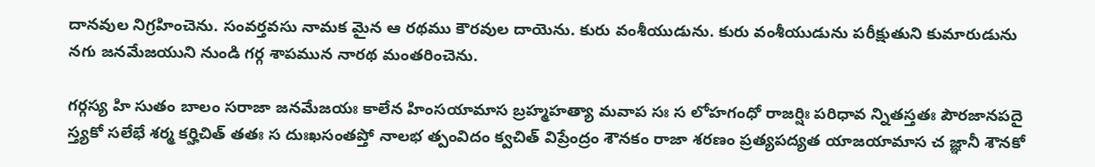దానవుల నిగ్రహించెను. సంవర్తవసు నామక మైన ఆ రథము కౌరవుల దాయెను. కురు వంశీయుడును. కురు వంశీయుడును పరీక్షుతుని కుమారుడును నగు జనమేజయుని నుండి గర్గ శాపమున నారథ మంతరించెను.

గర్గస్య హి సుతం బాలం సరాజా జనమేజయః కాలేన హింసయామాస బ్రహ్మహత్యా మవాప సః స లోహగంధో రాజర్షిః పరిధావ న్నితస్తతః పౌరజానపదై స్త్యకో సలేభే శర్మ కర్హిచిత్‌ తతః స దుఃఖసంతప్తో నాలభ త్పంవిదం క్వచిత్‌ విప్రేంద్రం శౌనకం రాజా శరణం ప్రత్యపద్యత యాజయామాస చ జ్ఞానీ శౌనకో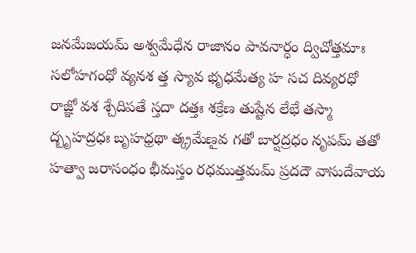జనమేజయమ్‌ అశ్వమేధేన రాజానం పావనార్ధం ద్విచోత్తమాః సలోహగంధో వ్యనశ త్త స్యావ భృధమేత్య హ సచ దివ్యరధో రాజ్ఞో వశ శ్చేదిపతే స్తదా దత్తః శక్రేణ తుష్టేన లేభే తస్మా ద్బృహద్రధః బృహధ్రథా త్క్రమేణౖవ గతో బార్షద్రధం నృపమ్‌ తతో హత్వా జరాసంధం భీమస్తం రధముత్తమమ్‌ ప్రదదౌ వాసుదేవాయ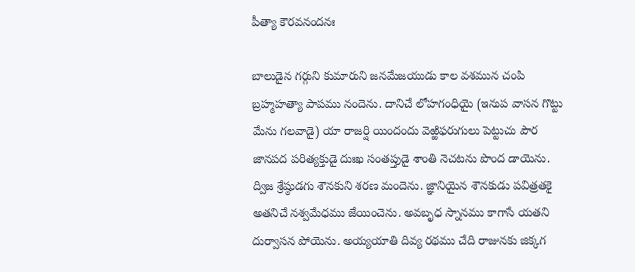పీత్యా కౌరవనందనః

బాలుడైన గర్గుని కుమారుని జనమేజయుడు కాల వశమున చంపి బ్రహ్మహత్యా పాపము నందెను. దానిచే లోహగంధియై (ఇనుప వాసన గొట్టు మేను గలవాడై) యా రాజర్షి యిందందు వెఱ్ఱిఫరుగులు పెట్టుచు పౌర జానపద పరిత్యక్తుడై దుఃఖ సంతప్తుడై శాంతి నెచటను పొంద డాయెను. ద్విజ శ్రేష్ఠుడగు శౌనకుని శరణ మందెను. జ్ఞానియైన శౌనకుడు పవిత్రతకై అతనిచే నశ్వమేధము జేయించెను. అవబృధ స్నానము కాగాసే యతని దుర్వాసన పోయెను. అయ్యయాతి దివ్య రథము చేది రాజునకు జిక్కగ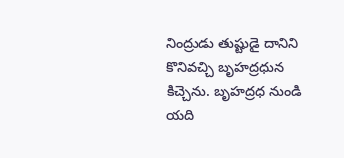నింద్రుడు తుష్టుడై దానిని కొనివచ్చి బృహద్రధున కిచ్చెను. బృహద్రధ నుండి యది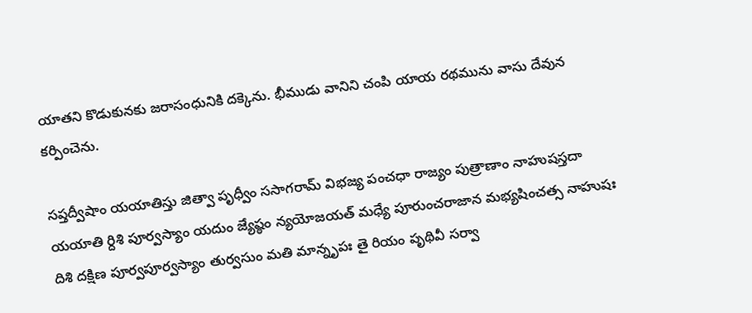యాతని కొడుకునకు జరాసంధునికి దక్కెను. భీముడు వానిని చంపి యాయ రథమును వాసు దేవున కర్పించెను.

సప్తద్వీషాం యయాతిస్తు జిత్వా పృధ్వీం ససాగరామ్‌ విభజ్య పంచధా రాజ్యం పుత్రాణాం నాహుషస్తదా యయాతి ర్దిశి పూర్వస్యాం యదుం జ్యేష్ఠం న్యయోజయత్‌ మధ్యే పూరుంచరాజాన మభ్యషించత్స నాహుషః దిశి దక్షిణ పూర్వపూర్వస్యాం తుర్వసుం మతి మాన్నృపః తై రియం పృథివీ సర్వా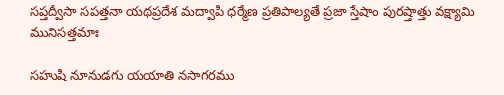సప్తద్వీసా సపత్తనా యథప్రదేశ మద్వాపి ధర్మేణ ప్రతిపాల్యతే ప్రజా స్తేషాం పురష్తాత్తు వక్ష్యామి మునిసత్తమాః

సహుషి నూనుడగు యయాతి నసాగరము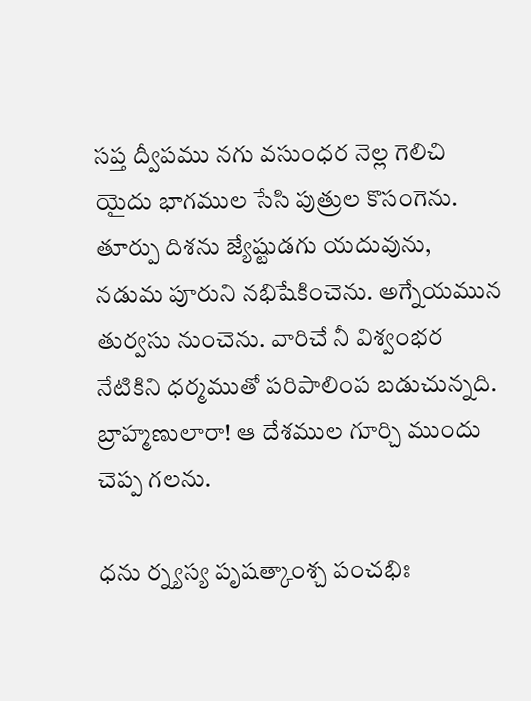సప్త ద్వీపము నగు వసుంధర నెల్ల గెలిచి యైదు భాగముల సేసి పుత్రుల కొసంగెను. తూర్పు దిశను జ్యేష్టుడగు యదువును, నడుమ పూరుని నభిషేకించెను. అగ్నేయమున తుర్వసు నుంచెను. వారిచే నీ విశ్వంభర నేటికిని ధర్మముతో పరిపాలింప బడుచున్నది. బ్రాహ్మణులారా! ఆ దేశముల గూర్చి ముందు చెప్ప గలను.

ధను ర్న్యస్య పృషత్కాంశ్చ పంచభిః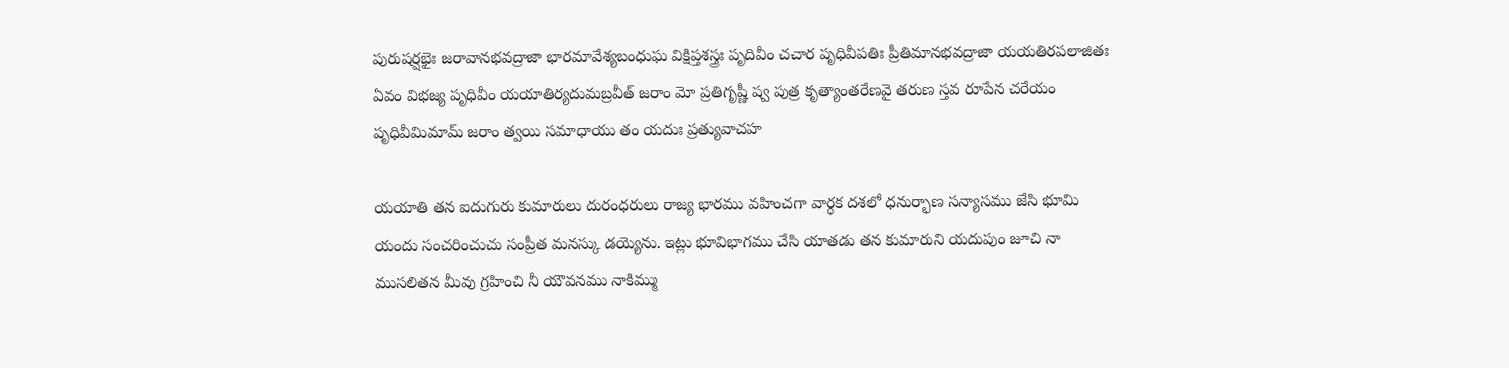పురుషర్షభైః జరావానభవద్రాజా భారమావేశ్యబంధుఘ విక్షిప్తశస్త్రః పృదివీం చచార పృధివీపతిః ప్రీతిమానభవద్రాజా యయతిరపలాజితః ఏవం విభజ్య పృధివీం యయాతిర్యదుమబ్రవీత్‌ జరాం మో ప్రతిగృష్ణీ ష్వ పుత్ర కృత్యాంతరేణవై తరుణ స్తవ రూపేన చరేయం పృధివీమిమామ్‌ జరాం త్వయి సమాధాయు తం యదుః ప్రత్యువాచహ

యయాతి తన ఐదుగురు కుమారులు దురంధరులు రాజ్య భారము వహించగా వార్ధక దశలో ధనుర్భాణ సన్యాసము జేసి భూమి యందు సంచరించుచు సంప్రీత మనస్కు డయ్యెను. ఇట్లు భూవిభాగము చేసి యాతడు తన కుమారుని యదుపుం జూచి నా ముసలితన మీవు గ్రహించి నీ యౌవనము నాకిమ్ము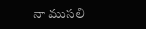నా ముసలి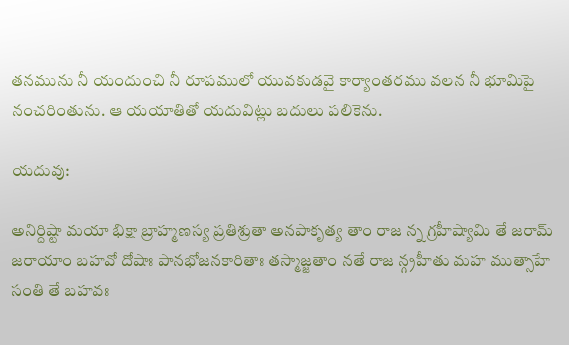తనమును నీ యందుంచి నీ రూపములో యువకుడవై కార్యాంతరము వలన నీ భూమిపై నంచరింతును. ఆ యయాతితో యదువిట్లు బదులు పలికెను.

యదువు:

అనిర్దిష్టా మయా భిక్షా బ్రాహ్మణస్య ప్రతిశ్రుతా అనపాకృత్య తాం రాజ న్న గ్రహీష్యామి తే జరామ్‌ జరాయాం బహవో దోషాః పానభోజనకారితాః తస్మాజ్జతాం నతే రాజ న్గ్రహీతు మహ ముత్సాహే సంతి తే బహవః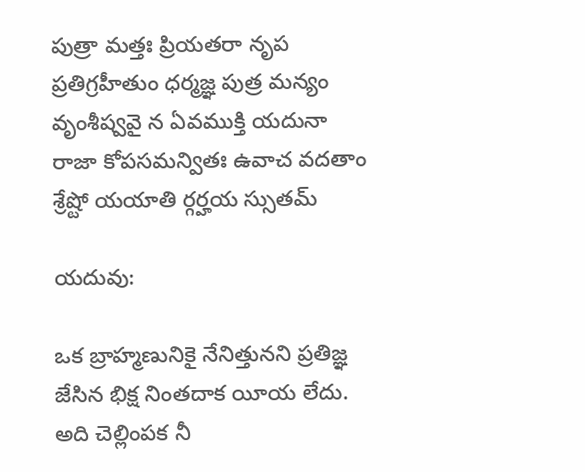పుత్రా మత్తః ప్రియతరా నృప ప్రతిగ్రహీతుం ధర్మజ్ఞ పుత్ర మన్యం వృంశీష్వవై న ఏవముక్తి యదునా రాజా కోపసమన్వితః ఉవాచ వదతాం శ్రేష్టో యయాతి ర్గర్హయ స్సుతమ్‌

యదువు:

ఒక బ్రాహ్మణునికై నేనిత్తునని ప్రతిజ్ఞ జేసిన భిక్ష నింతదాక యీయ లేదు. అది చెల్లింపక నీ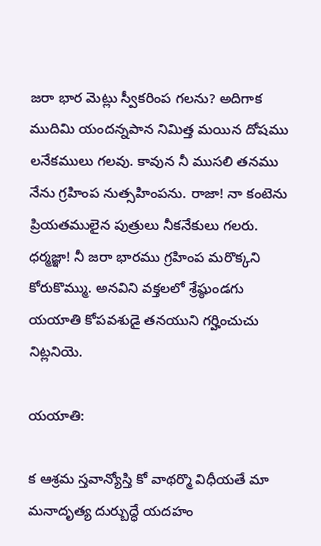జరా భార మెట్లు స్వీకరింప గలను? అదిగాక ముదిమి యందన్నపాన నిమిత్త మయిన దోషము లనేకములు గలవు. కావున నీ ముసలి తనము నేను గ్రహింప నుత్సహింపను. రాజా! నా కంటెను ప్రియతములైన పుత్రులు నీకనేకులు గలరు. ధర్మజ్ఞా! నీ జరా భారము గ్రహింప మరొక్కని కోరుకొమ్ము. అనవిని వక్తలలో శ్రేష్ఠుండగు యయాతి కోపవశుడై తనయుని గర్హించుచు నిట్లనియె.

యయాతి:

క ఆశ్రమ స్తవాన్యోస్తి కో వాథర్మొ విధీయతే మా మనాదృత్య దుర్బుద్ధే యదహం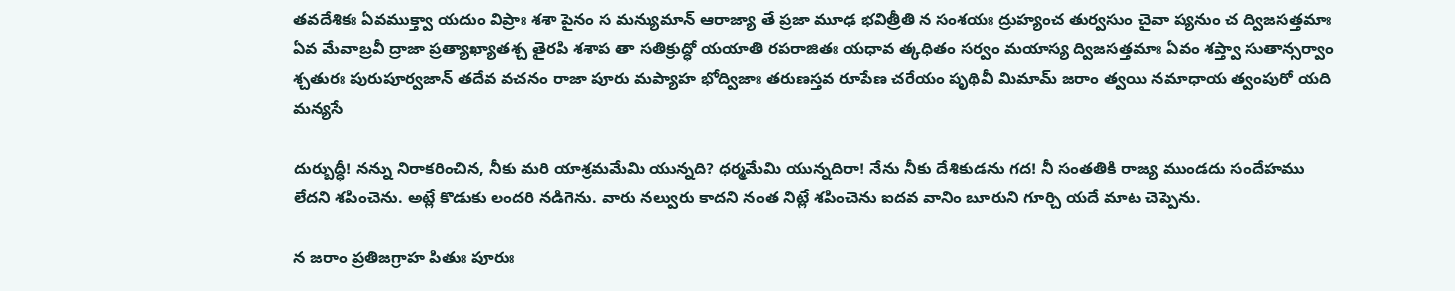తవదేశికః ఏవముక్త్వా యదుం విప్రాః శశా పైనం స మన్యుమాన్‌ ఆరాజ్యా తే ప్రజా మూఢ భవిత్రీతి న సంశయః ద్రుహ్యంచ తుర్వసుం చైవా ప్యనుం చ ద్విజసత్తమాః ఏవ మేవాబ్రవీ ద్రాజా ప్రత్యాఖ్యాతశ్చ తైరపి శశాప తా సతిక్రుద్ధో యయాతి రపరాజితః యధావ త్కధితం సర్వం మయాస్య ద్విజసత్తమాః ఏవం శప్త్వా సుతాన్సర్వాం శ్చతురః పురుపూర్వజాన్‌ తదేవ వచనం రాజా పూరు మప్యాహ భోద్విజాః తరుణస్తవ రూపేణ చరేయం పృథివీ మిమామ్‌ జరాం త్వయి నమాధాయ త్వంపురో యది మన్యసే

దుర్బుద్ధీ! నన్ను నిరాకరించిన, నీకు మరి యాశ్రమమేమి యున్నది? ధర్మమేమి యున్నదిరా! నేను నీకు దేశికుడను గద! నీ సంతతికి రాజ్య ముండదు సందేహము లేదని శపించెను. అట్లే కొడుకు లందరి నడిగెను. వారు నల్వురు కాదని నంత నిట్లే శపించెను ఐదవ వానిం బూరుని గూర్చి యదే మాట చెప్పెను.

న జరాం ప్రతిజగ్రాహ పితుః పూరుః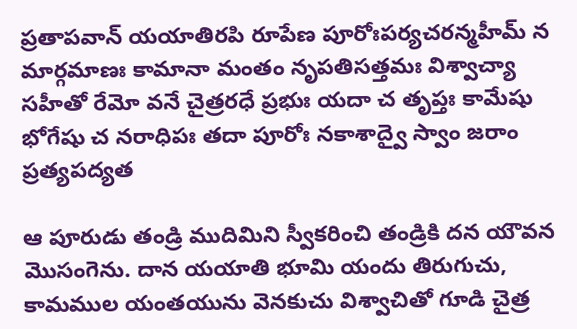ప్రతాపవాన్‌ యయాతిరపి రూపేణ పూరోఃపర్యచరన్మహీమ్‌ న మార్గమాణః కామానా మంతం నృపతిసత్తమః విశ్వాచ్యా సహీతో రేమో వనే చైత్రరధే ప్రభుః యదా చ తృప్తః కామేషు భోగేషు చ నరాధిపః తదా పూరోః నకాశాద్వై స్వాం జరాం ప్రత్యపద్యత

ఆ పూరుడు తండ్రి ముదిమిని స్వీకరించి తండ్రికి దన యౌవన మొసంగెను. దాన యయాతి భూమి యందు తిరుగుచు, కామముల యంతయును వెనకుచు విశ్వాచితో గూడి చైత్ర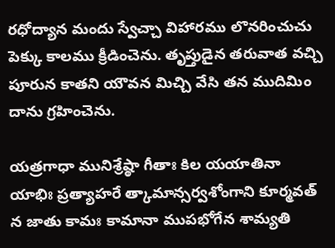రధోద్యాన మందు స్వేచ్చా విహారము లొనరించుచు పెక్కు కాలము క్రీడించెను. తృప్తుడైన తరువాత వచ్చి పూరున కాతని యౌవన మిచ్చి వేసి తన ముదిమిం దాను గ్రహించెను.

యత్రగాధా మునిశ్రేష్ఠా గీతాః కిల యయాతినా యాభిః ప్రత్యాహరే త్కామాన్సర్వశోంగాని కూర్మవత్‌ న జాతు కామః కామానా ముపభోగేన శామ్యతి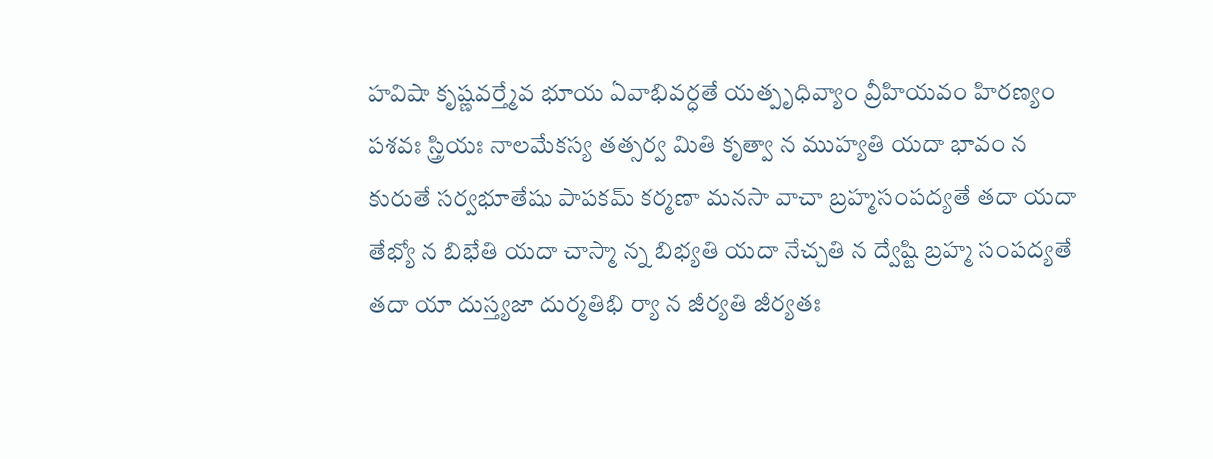హవిషా కృష్ణవర్త్మేవ భూయ ఏవాభివర్ధతే యత్పృధివ్యాం వ్రీహియవం హిరణ్యం పశవః స్త్రియః నాలమేకస్య తత్సర్వ మితి కృత్వా న ముహ్యతి యదా భావం న కురుతే సర్వభూతేషు పాపకమ్‌ కర్మణా మనసా వాచా బ్రహ్మసంపద్యతే తదా యదా తేభ్యో న బిభేతి యదా చాస్మా న్న బిభ్యతి యదా నేచ్చతి న ద్వేష్టి బ్రహ్మ సంపద్యతే తదా యా దుస్త్యజా దుర్మతిభి ర్యా న జీర్యతి జీర్యతః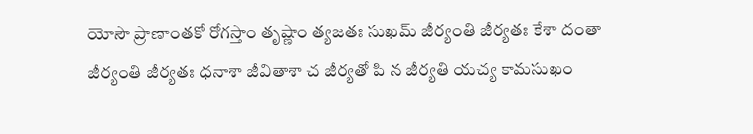యోసౌ ప్రాణాంతకో రోగస్తాం తృష్ణాం త్యజతః సుఖమ్‌ జీర్యంతి జీర్యతః కేశా దంతా జీర్యంతి జీర్యతః ధనాశా జీవితాశా చ జీర్యతో పి న జీర్యతి యచ్య కామసుఖం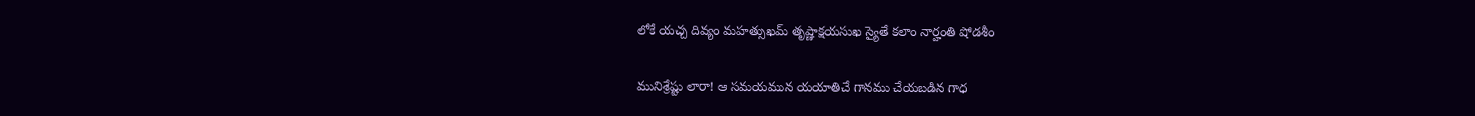లోకే యచ్చ దివ్యం మహత్సుఖమ్‌ తృష్ణాక్షయసుఖ స్యైతే కలాం నార్హంతి షోడశీం

మునిశ్రేష్టు లారా! ఆ సమయమున యయాతిచే గానము చేయబడిన గాధ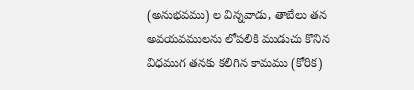(అనుభవము) ల విన్నవాడు, తాబేలు తన అవయవములను లోపలికి ముడుచు కొనిన విధముగ తనకు కలిగిన కామము (కోరిక)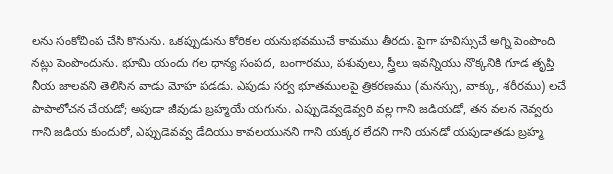లను సంకోచింప చేసి కొనును. ఒకప్పుడును కోరికల యనుభవముచే కామము తీరదు. పైగా హవిస్సుచే అగ్ని పెంపొంది నట్లు పెంపొందును. భూమి యందు గల ధాన్య సంపద, బంగారము, పశువులు, స్త్రీలు ఇవన్నియు నొక్కనికి గూడ తృప్తి నీయ జాలవని తెలిసిన వాడు మోహ పడడు. ఎపుడు సర్వ భూతములపై త్రికరణము (మనస్సు, వాక్కు, శరీరము) లచే పాపాలోచన చేయడో; అపుడా జీవుడు బ్రహ్మయే యగును. ఎప్పుడెవ్వడెవ్వరి వల్ల గాని జడియడో, తన వలన నెవ్వరు గాని జడియ కుందురో, ఎప్పుడెవవ్వ డేదియు కావలయునని గాని యక్కర లేదని గాని యనడో యపుడాతడు బ్రహ్మ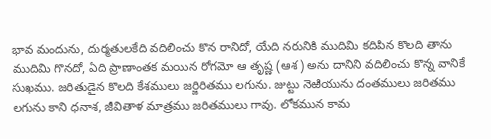భావ మందును, దుర్మతులకేది వదిలించు కొన రానిదో, యేది నరునికి ముదిమి కదిపిన కొలది తాను ముదిమి గొనదో, ఏది ప్రాణాంతక మయిన రోగమో ఆ తృష్ణ (ఆశ) అను దానిని వదిలించు కొన్న వానికే సుఖము. జరితుడైన కొలది కేశములు జర్జిరితము లగును. జుట్టు నెఱియును దంతములు జరితము లగును కాని ధనాశ, జీవితాళ మాత్రము జరితములు గావు. లోకమున కామ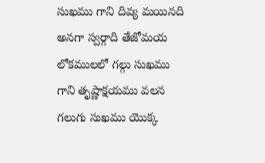సుఖము గాని దివ్య మయినది అనగా స్వర్గాది తేజోమయ లోకములలో గల్గు సుఖము గాని తృష్ణాక్షయము వలన గలుగు సుఖము యొక్క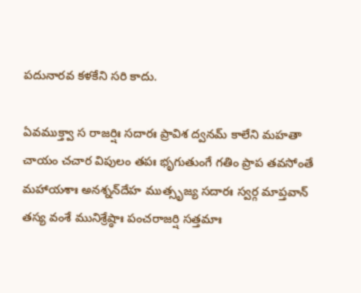పదునారవ కళకేని సరి కాదు.

ఏవముక్త్వా స రాజర్షిః సదారః ప్రావిశ ద్వనమ్‌ కాలేని మహతా చాయం చచార విపులం తపః భృగుతుంగే గతిం ప్రాప తవసోంతే మహాయశాః అనశ్నన్‌దేహ ముత్సృజ్య సదారః స్వర్గ మాప్తవాన్‌ తస్య వంశే మునిశ్రేష్ఠాః పంచరాజర్షి సత్తమాః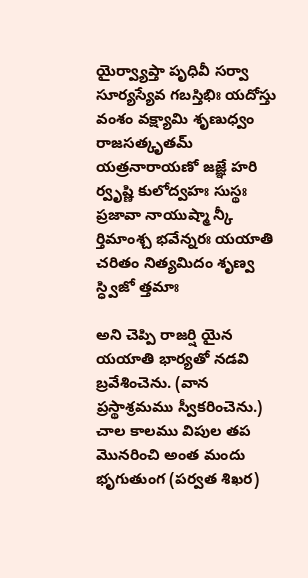యైర్వ్యాప్తా పృధివీ సర్వా సూర్యస్యేవ గబస్తిభిః యదోస్తు వంశం వక్ష్యామి శృణుధ్వం రాజసత్కృతమ్‌ యత్రనారాయణో జజ్ఞే హరి ర్వృష్ణి కులోద్వహః సుస్థః ప్రజావా నాయుష్మా న్కీ ర్తిమాంశ్చ భవేన్నరః యయాతి చరితం నిత్యమిదం శృణ్వ స్ధ్విజో త్తమాః

అని చెప్పి రాజర్షి యైన యయాతి భార్యతో నడవి బ్రవేశించెను. (వాన ప్రస్థాశ్రమము స్వీకరించెను.) చాల కాలము విపుల తప మొనరించి అంత మందు భృగుతుంగ (పర్వత శిఖర)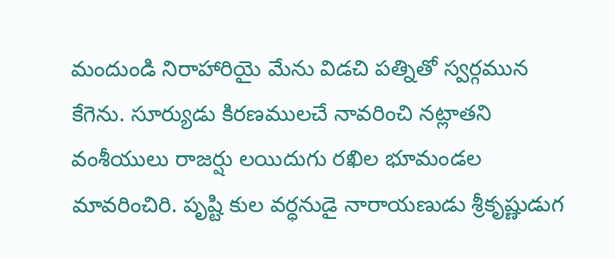మందుండి నిరాహారియై మేను విడచి పత్నితో స్వర్గమున కేగెను. సూర్యుడు కిరణములచే నావరించి నట్లాతని వంశీయులు రాజర్షు లయిదుగు రఖిల భూమండల మావరించిరి. పృష్టి కుల వర్ధనుడై నారాయణుడు శ్రీకృష్ణుడుగ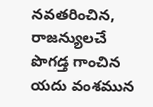నవతరించిన, రాజన్యులచే పొగడ్త గాంచిన యదు వంశమున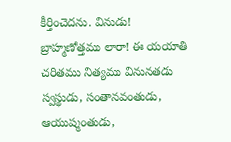కీర్తించెదను. వినుడు! బ్రాహ్మణోత్తము లారా! ఈ యయాతి చరితము నిత్యము వినునతడు స్వస్థుడు, సంతానవంతుడు, ఆయుష్మంతుడు,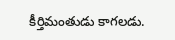కీర్తిమంతుడు కాగలడు.